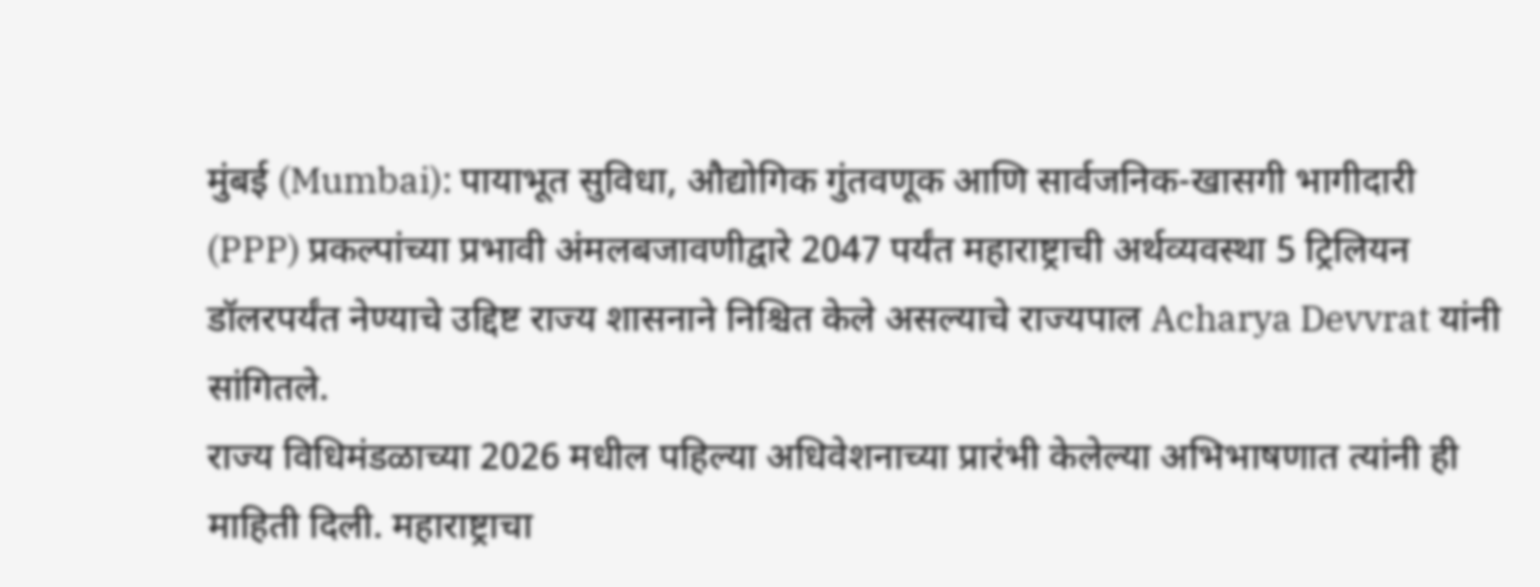मुंबई (Mumbai): पायाभूत सुविधा, औद्योगिक गुंतवणूक आणि सार्वजनिक-खासगी भागीदारी (PPP) प्रकल्पांच्या प्रभावी अंमलबजावणीद्वारे 2047 पर्यंत महाराष्ट्राची अर्थव्यवस्था 5 ट्रिलियन डॉलरपर्यंत नेण्याचे उद्दिष्ट राज्य शासनाने निश्चित केले असल्याचे राज्यपाल Acharya Devvrat यांनी सांगितले.
राज्य विधिमंडळाच्या 2026 मधील पहिल्या अधिवेशनाच्या प्रारंभी केलेल्या अभिभाषणात त्यांनी ही माहिती दिली. महाराष्ट्राचा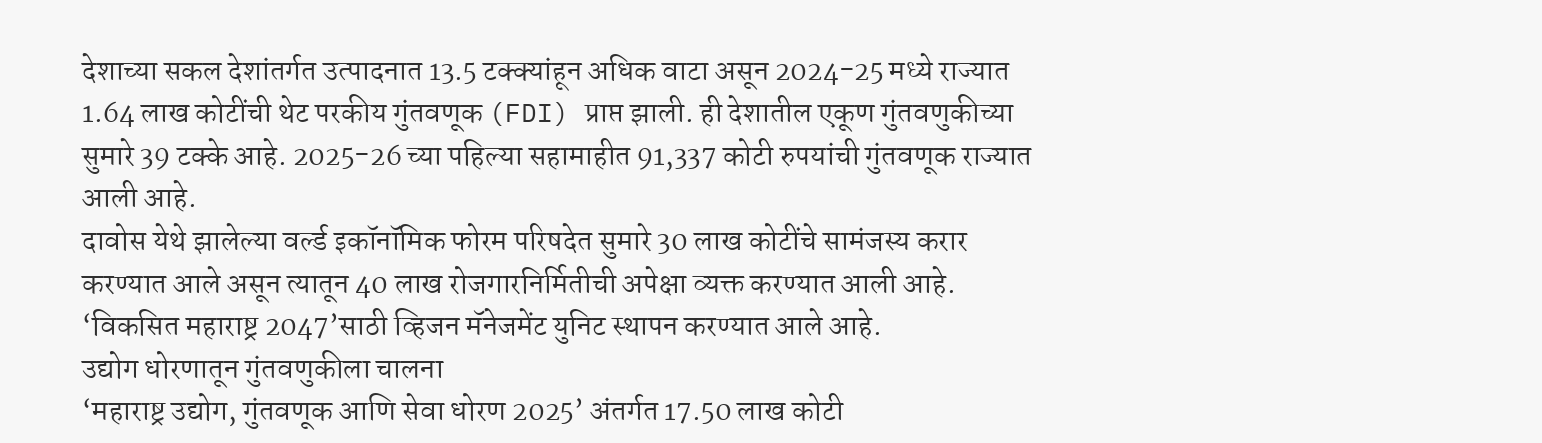देशाच्या सकल देशांतर्गत उत्पादनात 13.5 टक्क्यांहून अधिक वाटा असून 2024-25 मध्ये राज्यात 1.64 लाख कोटींची थेट परकीय गुंतवणूक (FDI) प्राप्त झाली. ही देशातील एकूण गुंतवणुकीच्या सुमारे 39 टक्के आहे. 2025-26 च्या पहिल्या सहामाहीत 91,337 कोटी रुपयांची गुंतवणूक राज्यात आली आहे.
दावोस येथे झालेल्या वर्ल्ड इकॉनॉमिक फोरम परिषदेत सुमारे 30 लाख कोटींचे सामंजस्य करार करण्यात आले असून त्यातून 40 लाख रोजगारनिर्मितीची अपेक्षा व्यक्त करण्यात आली आहे. ‘विकसित महाराष्ट्र 2047’साठी व्हिजन मॅनेजमेंट युनिट स्थापन करण्यात आले आहे.
उद्योग धोरणातून गुंतवणुकीला चालना
‘महाराष्ट्र उद्योग, गुंतवणूक आणि सेवा धोरण 2025’ अंतर्गत 17.50 लाख कोटी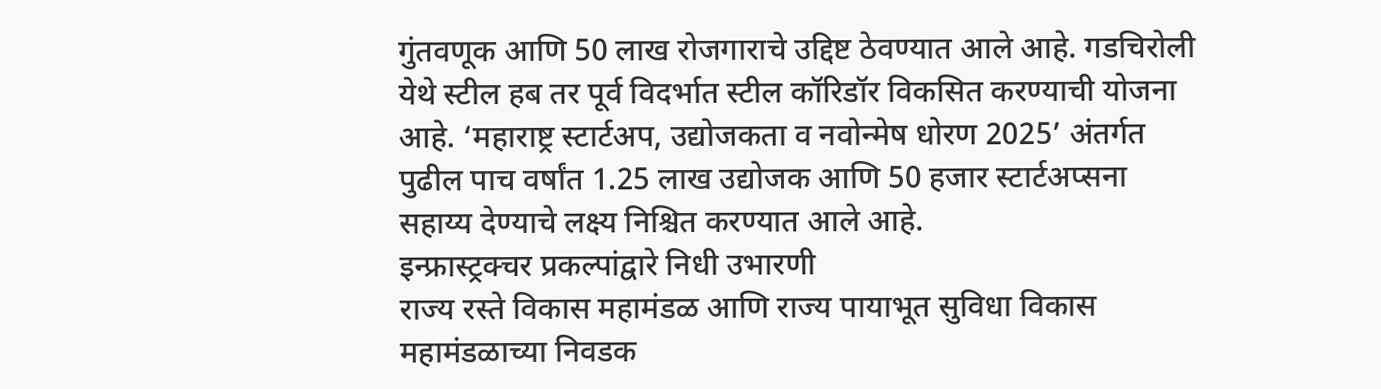गुंतवणूक आणि 50 लाख रोजगाराचे उद्दिष्ट ठेवण्यात आले आहे. गडचिरोली येथे स्टील हब तर पूर्व विदर्भात स्टील कॉरिडॉर विकसित करण्याची योजना आहे. ‘महाराष्ट्र स्टार्टअप, उद्योजकता व नवोन्मेष धोरण 2025’ अंतर्गत पुढील पाच वर्षांत 1.25 लाख उद्योजक आणि 50 हजार स्टार्टअप्सना सहाय्य देण्याचे लक्ष्य निश्चित करण्यात आले आहे.
इन्फ्रास्ट्रक्चर प्रकल्पांद्वारे निधी उभारणी
राज्य रस्ते विकास महामंडळ आणि राज्य पायाभूत सुविधा विकास महामंडळाच्या निवडक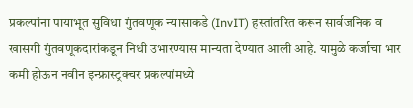प्रकल्पांना पायाभूत सुविधा गुंतवणूक न्यासाकडे (InvIT) हस्तांतरित करून सार्वजनिक व खासगी गुंतवणूकदारांकडून निधी उभारण्यास मान्यता देण्यात आली आहे. यामुळे कर्जाचा भार कमी होऊन नवीन इन्फ्रास्ट्रक्चर प्रकल्पांमध्ये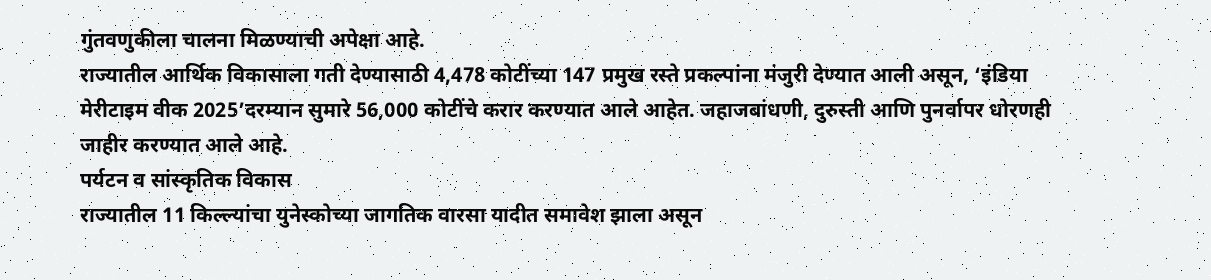गुंतवणुकीला चालना मिळण्याची अपेक्षा आहे.
राज्यातील आर्थिक विकासाला गती देण्यासाठी 4,478 कोटींच्या 147 प्रमुख रस्ते प्रकल्पांना मंजुरी देण्यात आली असून, ‘इंडिया मेरीटाइम वीक 2025’दरम्यान सुमारे 56,000 कोटींचे करार करण्यात आले आहेत. जहाजबांधणी, दुरुस्ती आणि पुनर्वापर धोरणही जाहीर करण्यात आले आहे.
पर्यटन व सांस्कृतिक विकास
राज्यातील 11 किल्ल्यांचा युनेस्कोच्या जागतिक वारसा यादीत समावेश झाला असून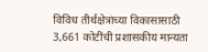विविध तीर्थक्षेत्रांच्या विकासासाठी 3,661 कोटींची प्रशासकीय मान्यता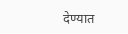देण्यात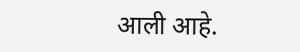आली आहे.